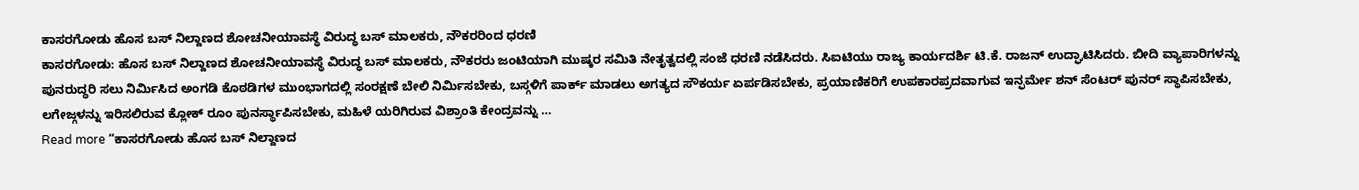ಕಾಸರಗೋಡು ಹೊಸ ಬಸ್ ನಿಲ್ದಾಣದ ಶೋಚನೀಯಾವಸ್ಥೆ ವಿರುದ್ಧ ಬಸ್ ಮಾಲಕರು, ನೌಕರರಿಂದ ಧರಣಿ
ಕಾಸರಗೋಡು: ಹೊಸ ಬಸ್ ನಿಲ್ದಾಣದ ಶೋಚನೀಯಾವಸ್ಥೆ ವಿರುದ್ಧ ಬಸ್ ಮಾಲಕರು, ನೌಕರರು ಜಂಟಿಯಾಗಿ ಮುಷ್ಕರ ಸಮಿತಿ ನೇತೃತ್ವದಲ್ಲಿ ಸಂಜೆ ಧರಣಿ ನಡೆಸಿದರು. ಸಿಐಟಿಯು ರಾಜ್ಯ ಕಾರ್ಯದರ್ಶಿ ಟಿ.ಕೆ. ರಾಜನ್ ಉದ್ಘಾಟಿಸಿದರು. ಬೀದಿ ವ್ಯಾಪಾರಿಗಳನ್ನು ಪುನರುದ್ಧರಿ ಸಲು ನಿರ್ಮಿಸಿದ ಅಂಗಡಿ ಕೊಠಡಿಗಳ ಮುಂಭಾಗದಲ್ಲಿ ಸಂರಕ್ಷಣೆ ಬೇಲಿ ನಿರ್ಮಿಸಬೇಕು, ಬಸ್ಗಳಿಗೆ ಪಾರ್ಕ್ ಮಾಡಲು ಅಗತ್ಯದ ಸೌಕರ್ಯ ಏರ್ಪಡಿಸಬೇಕು, ಪ್ರಯಾಣಿಕರಿಗೆ ಉಪಕಾರಪ್ರದವಾಗುವ ಇನ್ಫರ್ಮೇ ಶನ್ ಸೆಂಟರ್ ಪುನರ್ ಸ್ಥಾಪಿಸಬೇಕು, ಲಗೇಜ್ಗಳನ್ನು ಇರಿಸಲಿರುವ ಕ್ಲೋಕ್ ರೂಂ ಪುನರ್ಸ್ಥಾಪಿಸಬೇಕು, ಮಹಿಳೆ ಯರಿಗಿರುವ ವಿಶ್ರಾಂತಿ ಕೇಂದ್ರವನ್ನು …
Read more “ಕಾಸರಗೋಡು ಹೊಸ ಬಸ್ ನಿಲ್ದಾಣದ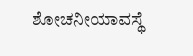ಶೋಚನೀಯಾವಸ್ಥೆ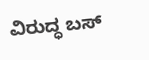ವಿರುದ್ಧ ಬಸ್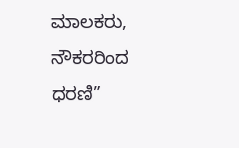ಮಾಲಕರು, ನೌಕರರಿಂದ ಧರಣಿ”